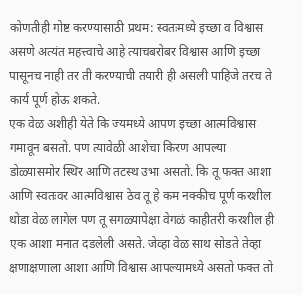कोणतीही गोष्ट करण्यासाठी प्रथम: स्वतःमध्ये इच्छा व विश्वास असणे अत्यंत महत्त्वाचे आहे त्याचबरोबर विश्वास आणि इच्छा पासूनच नाही तर ती करण्याची तयारी ही असली पाहिजे तरच ते कार्य पूर्ण होऊ शकते.
एक वेळ अशीही येते कि ज्यमध्ये आपण इच्छा आत्मविश्वास गमावून बसतो. पण त्यावेळी आशेचा किरण आपल्या डोळ्यासमोर स्थिर आणि तटस्थ उभा असतो. कि तू फक्त आशा आणि स्वतःवर आत्मविश्वास ठेव तू हे कम नक्कीच पूर्ण करशील थोडा वेळ लागेल पण तू सगळ्यापेक्षा वेगळं काहीतरी करशील ही एक आशा मनात दडलेली असते. जेव्हा वेळ साथ सोडते तेव्हा क्षणाक्षणाला आशा आणि विश्वास आपल्यामध्ये असतो फक्त तो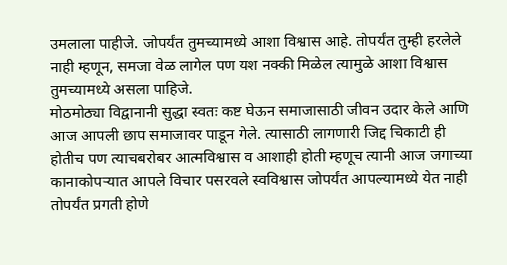उमलाला पाहीजे. जोपर्यंत तुमच्यामध्ये आशा विश्वास आहे. तोपर्यंत तुम्ही हरलेले नाही म्हणून, समजा वेळ लागेल पण यश नक्की मिळेल त्यामुळे आशा विश्वास तुमच्यामध्ये असला पाहिजे.
मोठमोठ्या विद्वानानी सुद्धा स्वतः कष्ट घेऊन समाजासाठी जीवन उदार केले आणि आज आपली छाप समाजावर पाडून गेले. त्यासाठी लागणारी जिद्द चिकाटी ही होतीच पण त्याचबरोबर आत्मविश्वास व आशाही होती म्हणूच त्यानी आज जगाच्या कानाकोपऱ्यात आपले विचार पसरवले स्वविश्वास जोपर्यंत आपल्यामध्ये येत नाही तोपर्यंत प्रगती होणे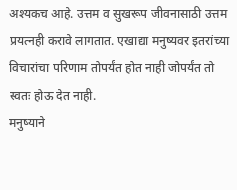अश्यकच आहे. उत्तम व सुखरूप जीवनासाठी उत्तम प्रयत्नही करावे लागतात. एखाद्या मनुष्यवर इतरांच्या विचारांचा परिणाम तोपर्यंत होत नाही जोपर्यंत तो स्वतः होऊ देत नाही.
मनुष्याने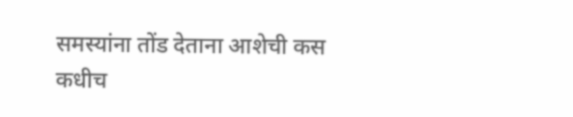समस्यांना तोंड देताना आशेची कस कधीच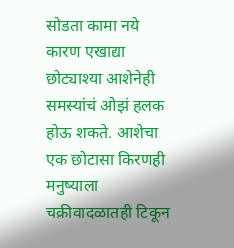सोडता कामा नये कारण एखाद्या छोट्याश्या आशेनेही समस्यांचं ओझं हलक होऊ शकते. आशेचा एक छोटासा किरणही मनुष्याला चक्रीवादळातही टिकून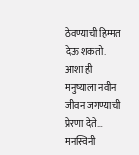ठेवण्याची हिम्मत देऊ शकतो. आशा ही मनुष्याला नवीन जीवन जगण्याची प्रेरणा देते…
मनस्विनी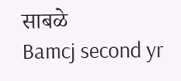साबळे
Bamcj second yr